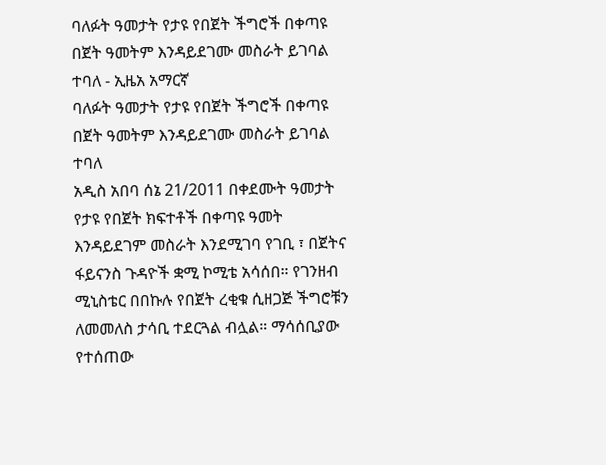ባለፉት ዓመታት የታዩ የበጀት ችግሮች በቀጣዩ በጀት ዓመትም እንዳይደገሙ መስራት ይገባል ተባለ - ኢዜአ አማርኛ
ባለፉት ዓመታት የታዩ የበጀት ችግሮች በቀጣዩ በጀት ዓመትም እንዳይደገሙ መስራት ይገባል ተባለ
አዲስ አበባ ሰኔ 21/2011 በቀደሙት ዓመታት የታዩ የበጀት ክፍተቶች በቀጣዩ ዓመት እንዳይደገም መስራት እንደሚገባ የገቢ ፣ በጀትና ፋይናንስ ጉዳዮች ቋሚ ኮሚቴ አሳሰበ። የገንዘብ ሚኒስቴር በበኩሉ የበጀት ረቂቁ ሲዘጋጅ ችግሮቹን ለመመለስ ታሳቢ ተደርጓል ብሏል። ማሳሰቢያው የተሰጠው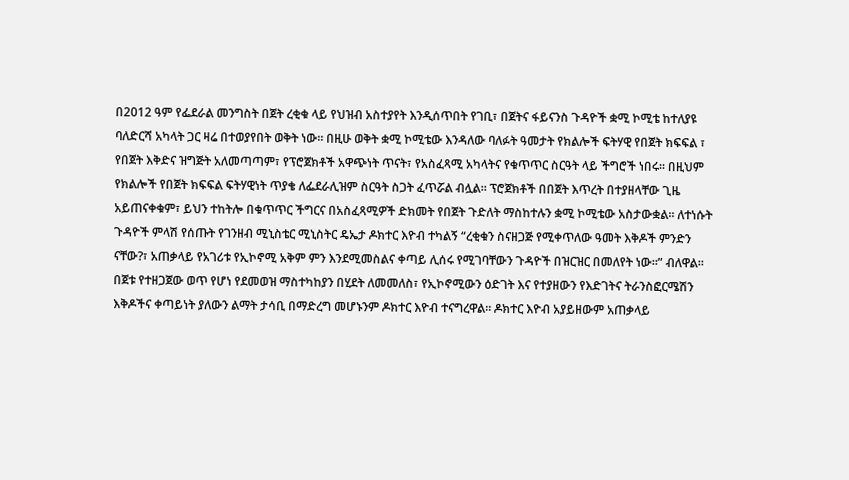በ2012 ዓም የፌደራል መንግስት በጀት ረቂቁ ላይ የህዝብ አስተያየት እንዲሰጥበት የገቢ፣ በጀትና ፋይናንስ ጉዳዮች ቋሚ ኮሚቴ ከተለያዩ ባለድርሻ አካላት ጋር ዛሬ በተወያየበት ወቅት ነው። በዚሁ ወቅት ቋሚ ኮሚቴው እንዳለው ባለፉት ዓመታት የክልሎች ፍትሃዊ የበጀት ክፍፍል ፣ የበጀት እቅድና ዝግጅት አለመጣጣም፣ የፕሮጀክቶች አዋጭነት ጥናት፣ የአስፈጻሚ አካላትና የቁጥጥር ስርዓት ላይ ችግሮች ነበሩ። በዚህም የክልሎች የበጀት ክፍፍል ፍትሃዊነት ጥያቄ ለፌደራሊዝም ስርዓት ስጋት ፈጥሯል ብሏል። ፕሮጀክቶች በበጀት እጥረት በተያዘላቸው ጊዜ አይጠናቀቁም፣ ይህን ተከትሎ በቁጥጥር ችግርና በአስፈጻሚዎች ድክመት የበጀት ጉድለት ማስከተሉን ቋሚ ኮሚቴው አስታውቋል። ለተነሱት ጉዳዮች ምላሽ የሰጡት የገንዘብ ሚኒስቴር ሚኒስትር ዴኤታ ዶክተር እዮብ ተካልኝ “ረቂቁን ስናዘጋጅ የሚቀጥለው ዓመት እቅዶች ምንድን ናቸው?፣ አጠቃላይ የአገሪቱ የኢኮኖሚ አቅም ምን እንደሚመስልና ቀጣይ ሊሰሩ የሚገባቸውን ጉዳዮች በዝርዝር በመለየት ነው።” ብለዋል። በጀቱ የተዘጋጀው ወጥ የሆነ የደመወዝ ማስተካከያን በሂደት ለመመለስ፣ የኢኮኖሚውን ዕድገት እና የተያዘውን የእድገትና ትራንስፎርሜሽን እቅዶችና ቀጣይነት ያለውን ልማት ታሳቢ በማድረግ መሆኑንም ዶክተር እዮብ ተናግረዋል። ዶክተር እዮብ አያይዘውም አጠቃላይ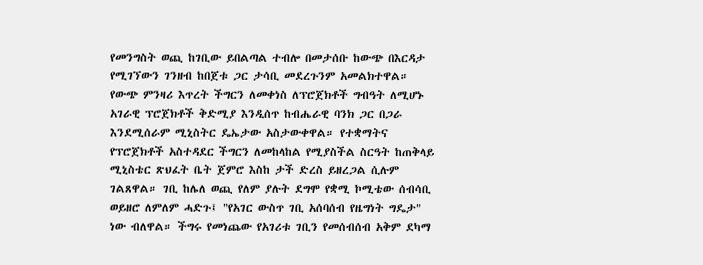የመንግስት ወጪ ከገቢው ይበልጣል ተብሎ በመታሰቡ ከውጭ በእርዳታ የሚገኘውን ገንዘብ ከበጀቱ ጋር ታሳቢ መደረጉንም አመልክተዋል። የውጭ ምንዛሪ እጥረት ችግርን ለመቀነስ ለፕሮጀክቶች ግብዓት ለሚሆኑ አገራዊ ፕሮጀክቶች ቅድሚያ እንዲሰጥ ከብሔራዊ ባንክ ጋር በጋራ እንደሚሰራም ሚኒስትር ዴኤታው አስታውቀዋል። የተቋማትና የፕሮጀክቶች አስተዳደር ችግርን ለመከላከል የሚያስችል ስርዓት ከጠቅላይ ሚኒስቴር ጽህፈት ቤት ጀምሮ እስከ ታች ድረስ ይዘረጋል ሲሉም ገልጸዋል። ገቢ ከሌለ ወጪ የለም ያሉት ደግሞ የቋሚ ኮሚቴው ሰብሳቢ ወይዘሮ ለምለም ሓድጉ፤ "የአገር ውስጥ ገቢ አሰባሰብ የዜግነት ግዴታ" ነው ብለዋል። ችግሩ የመነጨው የአገሪቱ ገቢን የመሰብሰብ አቅም ደካማ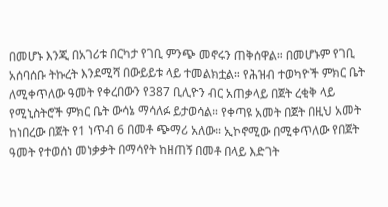በመሆኑ እንጂ በአገሪቱ በርካታ የገቢ ምንጭ መኖሩን ጠቅሰዋል። በመሆኑም የገቢ አሰባሰቡ ትኩረት እንደሚሻ በውይይቱ ላይ ተመልክቷል። የሕዝብ ተወካዮች ምክር ቤት ለሚቀጥለው ዓመት የቀረበውን የ387 ቢሊዮን ብር አጠቃላይ በጀት ረቂቅ ላይ የሚኒስትሮች ምክር ቤት ውሳኔ ማሳለፉ ይታወሳል። የቀጣዩ አመት በጀት በዚህ አመት ከነበረው በጀት የ1 ነጥብ 6 በመቶ ጭማሪ አለው። ኢኮኖሚው በሚቀጥለው የበጀት ዓመት የተወሰነ መነቃቃት በማሳየት ከዘጠኝ በመቶ በላይ እድገት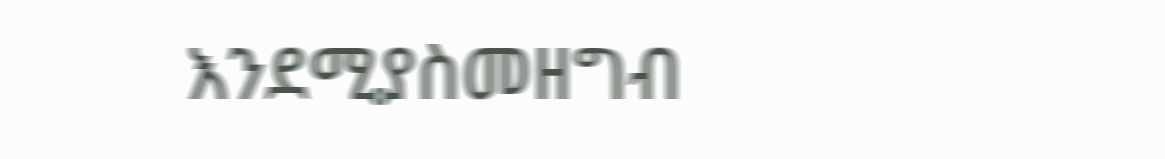እንደሚያስመዘግብ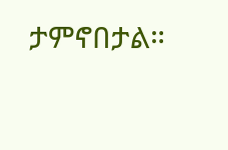ታምኖበታል።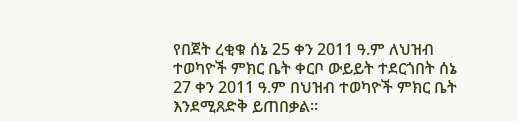የበጀት ረቂቁ ሰኔ 25 ቀን 2011 ዓ.ም ለህዝብ ተወካዮች ምክር ቤት ቀርቦ ውይይት ተደርጎበት ሰኔ 27 ቀን 2011 ዓ.ም በህዝብ ተወካዮች ምክር ቤት እንደሚጸድቅ ይጠበቃል።